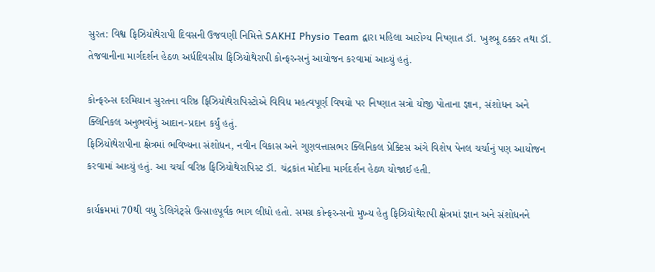સુરત: વિશ્વ ફિઝિયોથેરાપી દિવસની ઉજવણી નિમિત્તે SAKHI Physio Team દ્વારા મહિલા આરોગ્ય નિષ્ણાત ડૉ. ખુશ્બૂ ઠક્કર તથા ડૉ. તેજવાનીના માર્ગદર્શન હેઠળ અર્ધદિવસીય ફિઝિયોથેરાપી કોન્ફરન્સનું આયોજન કરવામાં આવ્યું હતું.

કોન્ફરન્સ દરમિયાન સુરતના વરિષ્ઠ ફિઝિયોથેરાપિસ્ટોએ વિવિધ મહત્વપૂર્ણ વિષયો પર નિષ્ણાત સત્રો યોજી પોતાના જ્ઞાન, સંશોધન અને ક્લિનિકલ અનુભવોનું આદાન-પ્રદાન કર્યું હતું.
ફિઝિયોથેરાપીના ક્ષેત્રમાં ભવિષ્યના સંશોધન, નવીન વિકાસ અને ગુણવત્તાસભર ક્લિનિકલ પ્રેક્ટિસ અંગે વિશેષ પેનલ ચર્ચાનું પણ આયોજન કરવામાં આવ્યું હતું. આ ચર્ચા વરિષ્ઠ ફિઝિયોથેરાપિસ્ટ ડૉ. ચંદ્રકાંત મોદીના માર્ગદર્શન હેઠળ યોજાઈ હતી.

કાર્યક્રમમાં 70થી વધુ ડેલિગેટ્સે ઉત્સાહપૂર્વક ભાગ લીધો હતો. સમગ્ર કોન્ફરન્સનો મુખ્ય હેતુ ફિઝિયોથેરાપી ક્ષેત્રમાં જ્ઞાન અને સંશોધનને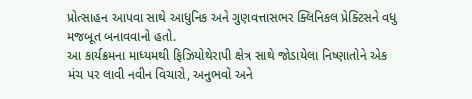પ્રોત્સાહન આપવા સાથે આધુનિક અને ગુણવત્તાસભર ક્લિનિકલ પ્રેક્ટિસને વધુ મજબૂત બનાવવાનો હતો.
આ કાર્યક્રમના માધ્યમથી ફિઝિયોથેરાપી ક્ષેત્ર સાથે જોડાયેલા નિષ્ણાતોને એક મંચ પર લાવી નવીન વિચારો, અનુભવો અને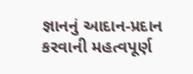જ્ઞાનનું આદાન-પ્રદાન કરવાની મહત્વપૂર્ણ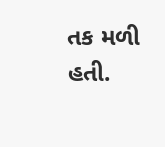તક મળી હતી.